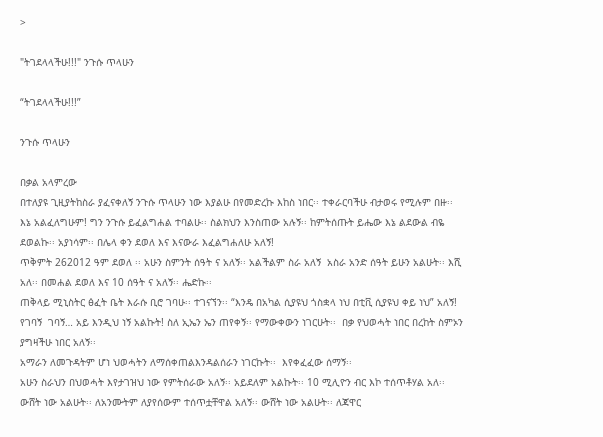>

"ትገደላላችሁ!!!" ንጉሱ ጥላሁን

“ትገደላላችሁ!!!”

ንጉሱ ጥላሁን

በቃል አላምረው
በተለያዩ ጊዚያትከስራ ያፈናቀለኝ ንጉሱ ጥላሁን ነው እያልሁ በየመድረኩ እከስ ነበር፡፡ ተቀራርባችሁ ብታወሩ የሚሉም በዙ፡፡ እኔ አልፈለግሁም! ግን ንጉሱ ይፈልግሐል ተባልሁ፡፡ ስልክህን እንስጠው አሉኝ፡፡ ከምትሰጡት ይሔው እኔ ልደውል ብዬ ደወልኩ፡፡ አያነሳም፡፡ በሌላ ቀን ደወለ እና እናውራ እፈልግሐለሁ አለኝ!
ጥቅምት 262012 ዓም ደወለ ፡፡ አሁን ስምንት ሰዓት ና አለኝ፡፡ አልችልም ስራ አለኝ  አስራ አንድ ሰዓት ይሁን አልሁት፡፡ እሺ አለ፡፡ በመሐል ደወለ እና 10 ሰዓት ና አለኝ፡፡ ሔድኩ፡፡
ጠቅላይ ሚኒስትር ፅፈት ቤት እራሱ ቢሮ ገባሁ፡፡ ተገናኘን፡፡ “እንዴ በአካል ሲያዩህ ጎስቋላ ነህ በቲቪ ሲያዩህ ቀይ ነህ” አለኝ! የገባኝ  ገባኝ… አይ እንዲህ ነኝ አልኩት! ስለ ኢኤን ኤን ጠየቀኝ፡፡ የማውቀውን ነገርሁት፡፡  በቃ የህወሓት ነበር በረከት ስምኦን ያግዛችሁ ነበር አለኝ፡፡
አማራን ለመጉዳትም ሆነ ህወሓትን ለማሰቀጠልእንዳልሰራን ነገርኩት፡፡  እየቀፈፈው ሰማኝ፡፡
አሁን ስራህን በህወሓት እየታገዝህ ነው የምትሰራው አለኝ፡፡ አይደለም አልኩት፡፡ 10 ሚሊዮን ብር እኮ ተሰጥቶሃል አለ፡፡ ውሸት ነው አልሁት፡፡ ለአንሙትም ለያየሰውም ተሰጥቷቸዋል አለኝ፡፡ ውሸት ነው አልሁት፡፡ ለጃዋር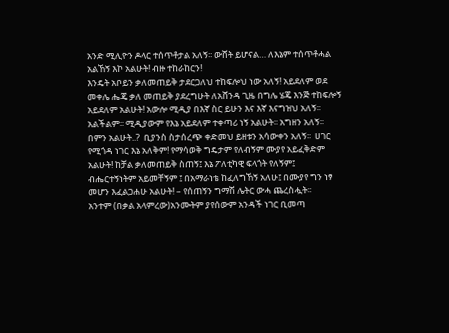አንድ ሚሊዮን ዶላር ተሰጥቶታል አለኝ፡፡ ውሸት ይሆናል… ለእኔም ተሰጥቶሓል አልኸኝ እኮ አልሁት! ብዙ ተከራከርን!
እንዴት አቦይን ቃለመጠይቅ ታደርጋለህ ተከፍሎህ ነው አለኝ! አይደለም ወደ መቀሌ ሔጄ ቃለ መጠይቅ ያደረግሁት ለአሸንዳ ጊዜ በግሌ ሄጄ እንጅ ተከፍሎኝ አይደለም አልሁት! አውሎ ሚዲያ በእኛ ስር ይሁን እና እኛ እናግዝህ አለኝ፡፡ አልችልም፡፡ ሚዲያውም የእኔ አይደለም ተቀጣሪ ነኝ አልሁት፡፡ አግዘን አለኝ፡፡ በምን አልሁት..?  ቢያንስ ስታሰረጭ ቀድመህ ይዘቱን አሳውቀን አለኝ፡፡  ሀገር የሚጎዳ ነገር እኔ አለቅም! የማሳወቅ ግዴታም የለብኝም ሙያየ አይፈቅድም አልሁት! ከቻል ቃለመጠይቅ ስጠኝ፤ እኔ ፖለቲካዊ ፍላጎት የለኝም፤ ብሔርተኝነትም አይመቸኝም ፤ በአማራነቴ ከፈለግኸኝ አለሁ፤ በሙያየ ግን ነፃ መሆን እፈልጋሐሁ አልሁት! – የሰጠኝን ግማሽ ሌትር ውሓ ጨረስሗት፡፡
አንተም (በቃል አላምረው)አንሙትም ያየሰውም አንዳች ነገር ቢመጣ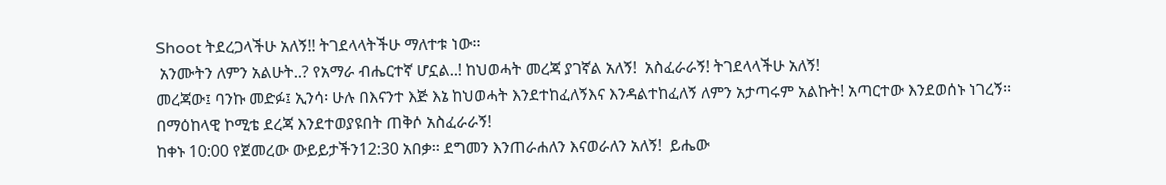Shoot ትደረጋላችሁ አለኝ!! ትገደላላትችሁ ማለተቱ ነው፡፡
 አንሙትን ለምን አልሁት..? የአማራ ብሔርተኛ ሆኗል..! ከህወሓት መረጃ ያገኛል አለኝ!  አስፈራራኝ! ትገደላላችሁ አለኝ!
መረጃው፤ ባንኩ መድፉ፤ ኢንሳ፡ ሁሉ በእናንተ እጅ እኔ ከህወሓት እንደተከፈለኝእና እንዳልተከፈለኝ ለምን አታጣሩም አልኩት! አጣርተው እንደወሰኑ ነገረኝ፡፡ በማዕከላዊ ኮሚቴ ደረጃ እንደተወያዩበት ጠቅሶ አስፈራራኝ!
ከቀኑ 10:00 የጀመረው ውይይታችን12:30 አበቃ፡፡ ደግመን እንጠራሐለን እናወራለን አለኝ!  ይሔው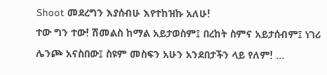Shoot መደረግን እያሰብሁ እየተከዝኩ አለሁ!
ተው ግን ተው! ሽመልስ ከማል አይታወስም፤ በረከት ስምና አይታሰብም፤ ነገሪ ሌንጮ አናስበው፤ ስዩም መስፍን አሁን አንደበታችን ላይ የለም! …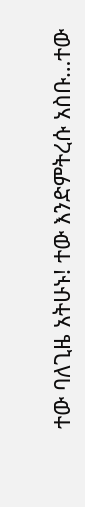ተው ባለጊዜ አትሁኑ! ተው እንድምትረሱ አስቡ…ተው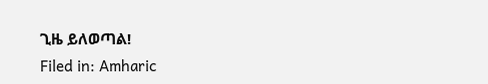ጊዜ ይለወጣል!
Filed in: Amharic